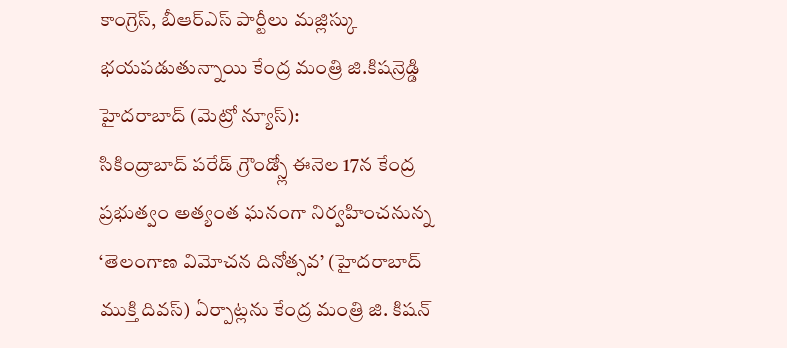కాంగ్రెస్, బీఆర్ఎస్ పార్టీలు మజ్లిస్కు భయపడుతున్నాయి కేంద్ర మంత్రి జి.కిషన్రెడ్డి
హైదరాబాద్ (మెట్రో న్యూస్):
సికింద్రాబాద్ పరేడ్ గ్రౌండ్స్లో ఈనెల 17న కేంద్ర ప్రభుత్వం అత్యంత ఘనంగా నిర్వహించనున్న ‘తెలంగాణ విమోచన దినోత్సవ’ (హైదరాబాద్ ముక్తి దివస్) ఏర్పాట్లను కేంద్ర మంత్రి జి. కిషన్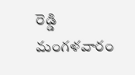రెడ్డి మంగళవారం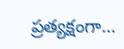ప్రత్యక్షంగా…